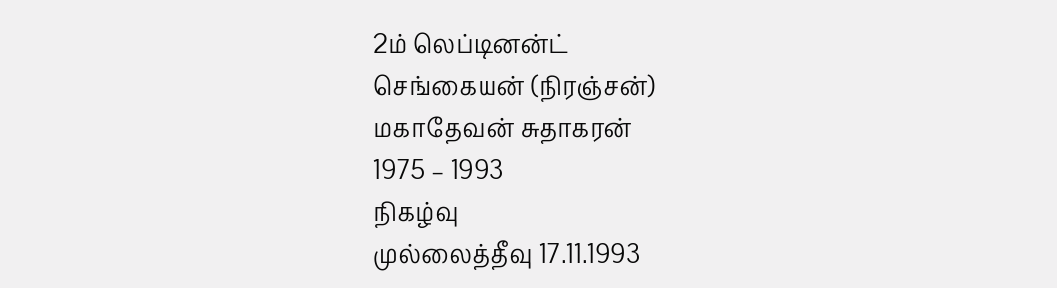2ம் லெப்டினன்ட்
செங்கையன் (நிரஞ்சன்)
மகாதேவன் சுதாகரன்
1975 – 1993
நிகழ்வு
முல்லைத்தீவு 17.11.1993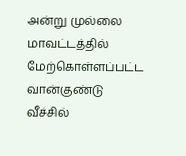அன்று முல்லை மாவட்டத்தில் மேற்கொள்ளப்பட்ட வான்குண்டு வீச்சில்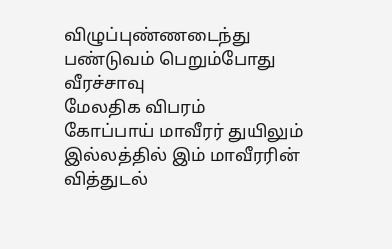விழுப்புண்ணடைந்து பண்டுவம் பெறும்போது வீரச்சாவு
மேலதிக விபரம்
கோப்பாய் மாவீரர் துயிலும் இல்லத்தில் இம் மாவீரரின் வித்துடல்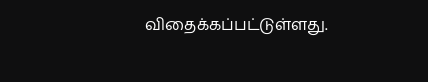விதைக்கப்பட்டுள்ளது.